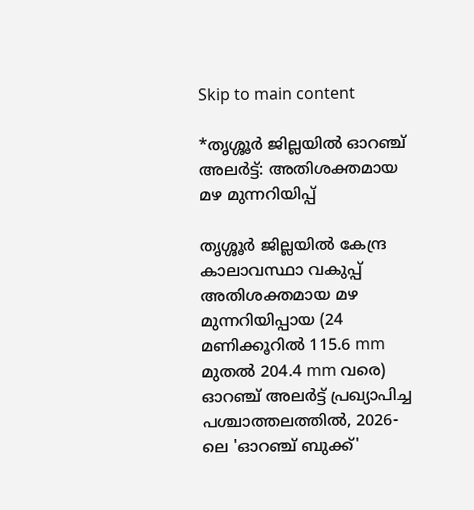Skip to main content

*തൃശ്ശൂർ ജില്ലയിൽ ഓറഞ്ച് അലർട്ട്: അതിശക്തമായ മഴ മുന്നറിയിപ്പ്

തൃശ്ശൂർ ജില്ലയിൽ കേന്ദ്ര കാലാവസ്ഥാ വകുപ്പ് അതിശക്തമായ മഴ മുന്നറിയിപ്പായ (24 മണിക്കൂറിൽ 115.6 mm മുതൽ 204.4 mm വരെ) ഓറഞ്ച് അലർട്ട് പ്രഖ്യാപിച്ച പശ്ചാത്തലത്തിൽ, 2026-ലെ 'ഓറഞ്ച് ബുക്ക്'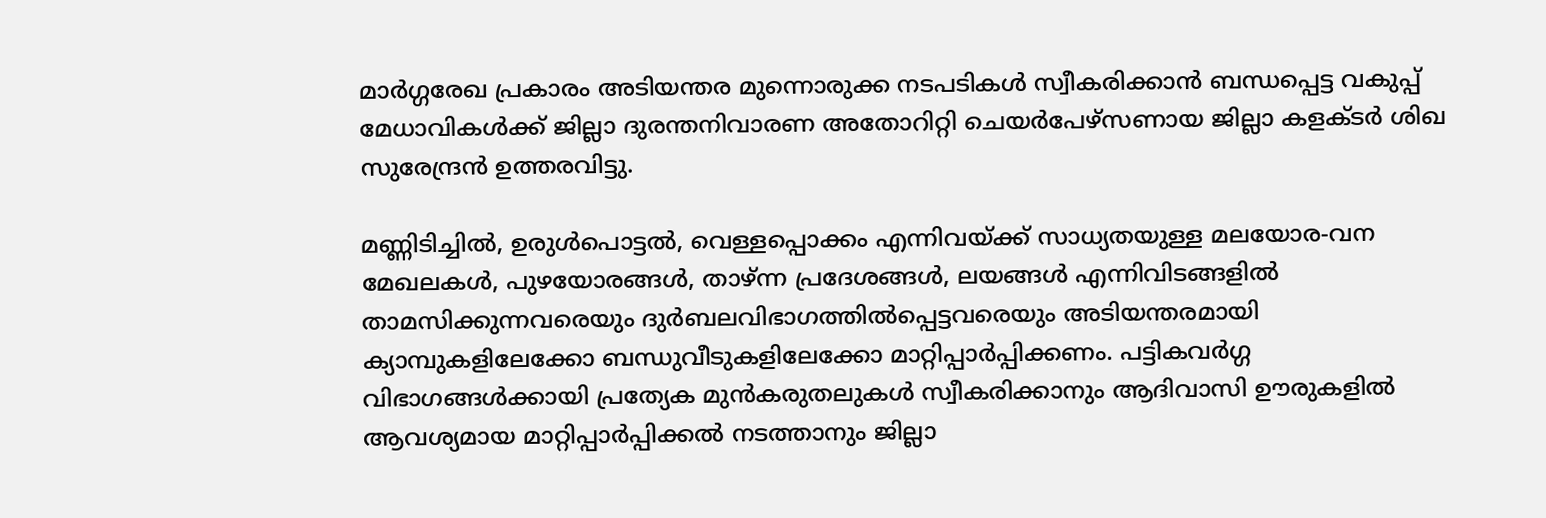മാർഗ്ഗരേഖ പ്രകാരം അടിയന്തര മുന്നൊരുക്ക നടപടികൾ സ്വീകരിക്കാൻ ബന്ധപ്പെട്ട വകുപ്പ് മേധാവികൾക്ക് ജില്ലാ ദുരന്തനിവാരണ അതോറിറ്റി ചെയർപേഴ്സണായ ജില്ലാ കളക്ടർ ശിഖ സുരേന്ദ്രൻ ഉത്തരവിട്ടു.

മണ്ണിടിച്ചിൽ, ഉരുൾപൊട്ടൽ, വെള്ളപ്പൊക്കം എന്നിവയ്ക്ക് സാധ്യതയുള്ള മലയോര-വന മേഖലകൾ, പുഴയോരങ്ങൾ, താഴ്ന്ന പ്രദേശങ്ങൾ, ലയങ്ങൾ എന്നിവിടങ്ങളിൽ താമസിക്കുന്നവരെയും ദുർബലവിഭാഗത്തിൽപ്പെട്ടവരെയും അടിയന്തരമായി ക്യാമ്പുകളിലേക്കോ ബന്ധുവീടുകളിലേക്കോ മാറ്റിപ്പാർപ്പിക്കണം. പട്ടികവർഗ്ഗ വിഭാഗങ്ങൾക്കായി പ്രത്യേക മുൻകരുതലുകൾ സ്വീകരിക്കാനും ആദിവാസി ഊരുകളിൽ ആവശ്യമായ മാറ്റിപ്പാർപ്പിക്കൽ നടത്താനും ജില്ലാ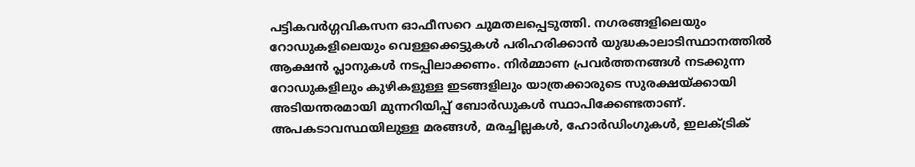പട്ടികവർഗ്ഗവികസന ഓഫീസറെ ചുമതലപ്പെടുത്തി. നഗരങ്ങളിലെയും റോഡുകളിലെയും വെള്ളക്കെട്ടുകൾ പരിഹരിക്കാൻ യുദ്ധകാലാടിസ്ഥാനത്തിൽ ആക്ഷൻ പ്ലാനുകൾ നടപ്പിലാക്കണം. നിർമ്മാണ പ്രവർത്തനങ്ങൾ നടക്കുന്ന റോഡുകളിലും കുഴികളുള്ള ഇടങ്ങളിലും യാത്രക്കാരുടെ സുരക്ഷയ്ക്കായി അടിയന്തരമായി മുന്നറിയിപ്പ് ബോർഡുകൾ സ്ഥാപിക്കേണ്ടതാണ്. അപകടാവസ്ഥയിലുള്ള മരങ്ങൾ, മരച്ചില്ലകൾ, ഹോർഡിംഗുകൾ, ഇലക്ട്രിക്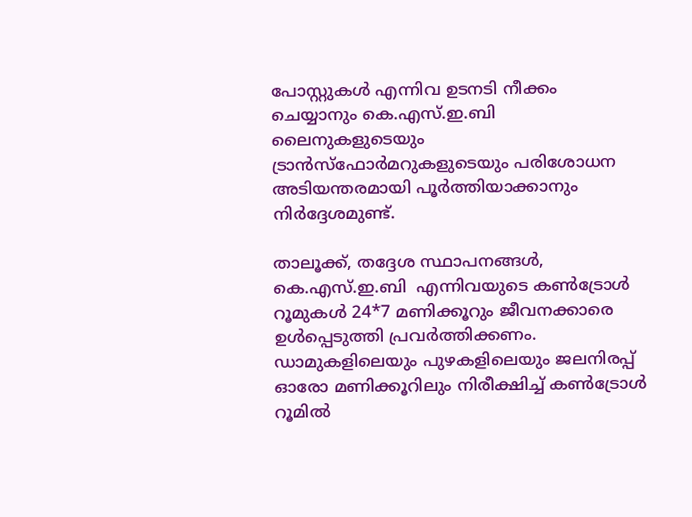പോസ്റ്റുകൾ എന്നിവ ഉടനടി നീക്കം ചെയ്യാനും കെ.എസ്.ഇ.ബി ലൈനുകളുടെയും ട്രാൻസ്ഫോർമറുകളുടെയും പരിശോധന അടിയന്തരമായി പൂർത്തിയാക്കാനും നിർദ്ദേശമുണ്ട്.

താലൂക്ക്, തദ്ദേശ സ്ഥാപനങ്ങൾ, കെ.എസ്.ഇ.ബി  എന്നിവയുടെ കൺട്രോൾ റൂമുകൾ 24*7 മണിക്കൂറും ജീവനക്കാരെ ഉൾപ്പെടുത്തി പ്രവർത്തിക്കണം. ഡാമുകളിലെയും പുഴകളിലെയും ജലനിരപ്പ് ഓരോ മണിക്കൂറിലും നിരീക്ഷിച്ച് കൺട്രോൾ റൂമിൽ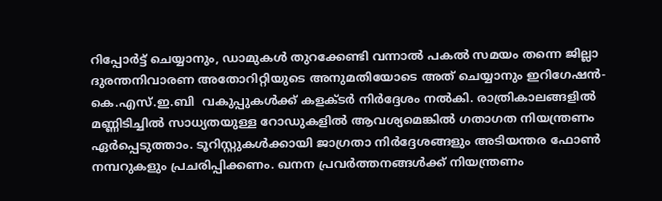റിപ്പോർട്ട് ചെയ്യാനും, ഡാമുകൾ തുറക്കേണ്ടി വന്നാൽ പകൽ സമയം തന്നെ ജില്ലാ ദുരന്തനിവാരണ അതോറിറ്റിയുടെ അനുമതിയോടെ അത് ചെയ്യാനും ഇറിഗേഷൻ-കെ.എസ്.ഇ.ബി  വകുപ്പുകൾക്ക് കളക്ടർ നിർദ്ദേശം നൽകി. രാത്രികാലങ്ങളിൽ മണ്ണിടിച്ചിൽ സാധ്യതയുള്ള റോഡുകളിൽ ആവശ്യമെങ്കിൽ ഗതാഗത നിയന്ത്രണം ഏർപ്പെടുത്താം. ടൂറിസ്റ്റുകൾക്കായി ജാഗ്രതാ നിർദ്ദേശങ്ങളും അടിയന്തര ഫോൺ നമ്പറുകളും പ്രചരിപ്പിക്കണം. ഖനന പ്രവർത്തനങ്ങൾക്ക് നിയന്ത്രണം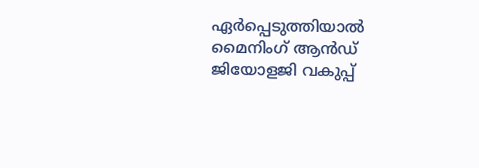ഏർപ്പെടുത്തിയാൽ മൈനിംഗ് ആൻഡ് ജിയോളജി വകുപ്പ്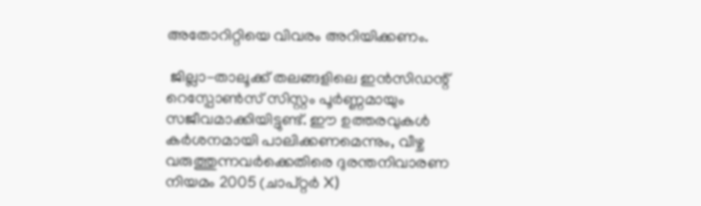അതോറിറ്റിയെ വിവരം അറിയിക്കണം.

 ജില്ലാ-താലൂക്ക് തലങ്ങളിലെ ഇൻസിഡന്റ് റെസ്പോൺസ് സിസ്റ്റം പൂർണ്ണമായും സജീവമാക്കിയിട്ടുണ്ട്. ഈ ഉത്തരവുകൾ കർശനമായി പാലിക്കണമെന്നും, വീഴ്ച വരുത്തുന്നവർക്കെതിരെ ദുരന്തനിവാരണ നിയമം 2005 (ചാപ്റ്റർ X)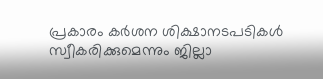പ്രകാരം കർശന ശിക്ഷാനടപടികൾ സ്വീകരിക്കുമെന്നും ജില്ലാ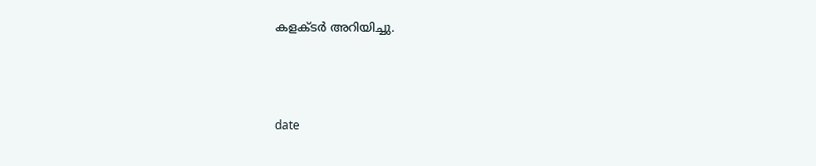കളക്ടർ അറിയിച്ചു.



date